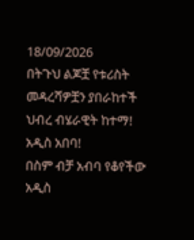18/09/2026
በትጉህ ልጆቿ የቱሪስት መዳረሻዎቿን ያበራከተች ህብረ ብሄራዊት ከተማ! አዲስ አበባ!
በስም ብቻ አብባ የቆየችው አዲስ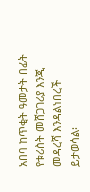አበባ ከጥቂት ዓመታት በፊት የቱሪስት መሸጋገሪያ እንጂ መዳረሻ እንዳልነበረች ይታወሳል፡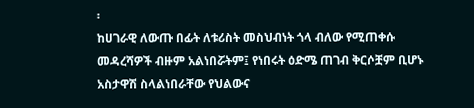፡
ከሀገራዊ ለውጡ በፊት ለቱሪስት መስህብነት ጎላ ብለው የሚጠቀሱ መዳረሻዎች ብዙም አልነበሯትም፤ የነበሩት ዕድሜ ጠገብ ቅርሶቿም ቢሆኑ አስታዋሽ ስላልነበራቸው የህልውና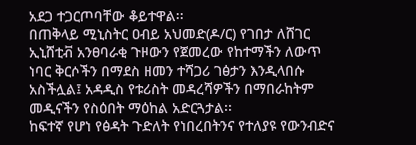አደጋ ተጋርጦባቸው ቆይተዋል፡፡
በጠቅላይ ሚኒስትር ዐብይ አህመድ(ዶ/ር) የገበታ ለሸገር ኢኒሸቲቭ አንፀባራቂ ጉዞውን የጀመረው የከተማችን ለውጥ ነባር ቅርሶችን በማደስ ዘመን ተሻጋሪ ገፅታን እንዲላበሱ አስችሏል፤ አዳዲስ የቱሪስት መዳረሻዎችን በማበራከትም መዲናችን የስዕበት ማዕከል አድርጓታል፡፡
ከፍተኛ የሆነ የፅዳት ጉድለት የነበረበትንና የተለያዩ የውንብድና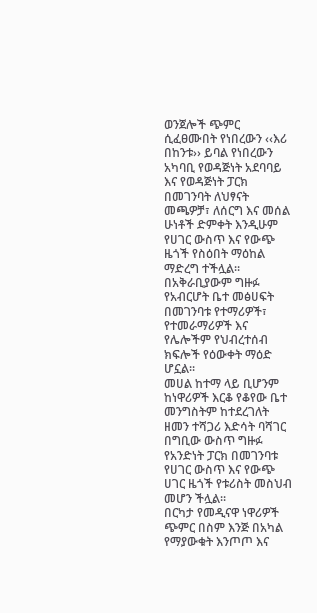ወንጀሎች ጭምር ሲፈፀሙበት የነበረውን ‹‹እሪ በከንቱ›› ይባል የነበረውን አካባቢ የወዳጅነት አደባባይ እና የወዳጅነት ፓርክ በመገንባት ለህፃናት መጫዎቻ፣ ለሰርግ እና መሰል ሁነቶች ድምቀት እንዲሁም የሀገር ውስጥ እና የውጭ ዜጎች የስዕበት ማዕከል ማድረግ ተችሏል፡፡ በአቅራቢያውም ግዙፉ የአብርሆት ቤተ መፅሀፍት በመገንባቱ የተማሪዎች፣ የተመራማሪዎች እና የሌሎችም የህብረተሰብ ክፍሎች የዕውቀት ማዕድ ሆኗል፡፡
መሀል ከተማ ላይ ቢሆንም ከነዋሪዎች እርቆ የቆየው ቤተ መንግስትም ከተደረገለት ዘመን ተሻጋሪ እድሳት ባሻገር በግቢው ውስጥ ግዙፉ የአንድነት ፓርክ በመገንባቱ የሀገር ውስጥ እና የውጭ ሀገር ዜጎች የቱሪስት መስህብ መሆን ችሏል፡፡
በርካታ የመዲናዋ ነዋሪዎች ጭምር በስም እንጅ በአካል የማያውቁት እንጦጦ እና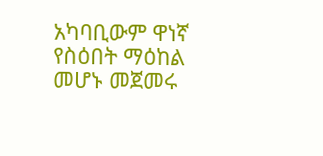አካባቢውም ዋነኛ የስዕበት ማዕከል መሆኑ መጀመሩ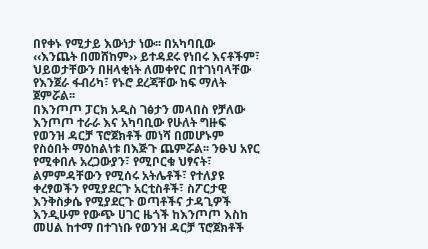በየቀኑ የሚታይ እውነታ ነው፡፡ በአካባቢው ‹‹እንጨት በመሸከም›› ይተዳደሩ የነበሩ እናቶችም፣ ህይወታቸውን በዘላቂነት ለመቀየር በተገነባላቸው የእንጀራ ፋብሪካ፣ የኑሮ ደረጃቸው ከፍ ማለት ጀምሯል፡፡
በእንጦጦ ፓርክ አዲስ ገፅታን መላበስ የቻለው እንጦጦ ተራራ እና አካባቢው የሁለት ግዙፍ የወንዝ ዳርቻ ፕሮጀክቶች መነሻ በመሆኑም የስዕበት ማዕከልነቱ በእጅጉ ጨምሯል፡፡ ንፁህ አየር የሚቀበሉ አረጋውያን፣ የሚቦርቁ ህፃናት፣ ልምምዳቸውን የሚሰሩ አትሌቶች፣ የተለያዩ ቀረፃወችን የሚያደርጉ አርቲስቶች፣ ስፖርታዊ እንቅስቃሴ የሚያደርጉ ወጣቶችና ታዳጊዎች እንዲሁም የውጭ ሀገር ዜጎች ከእንጦጦ እስከ መሀል ከተማ በተገነቡ የወንዝ ዳርቻ ፕሮጀክቶች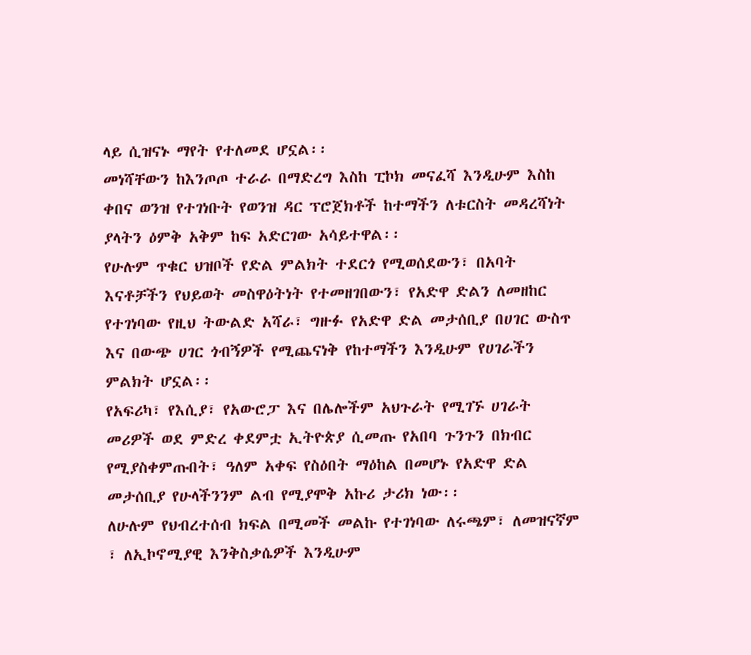ላይ ሲዝናኑ ማየት የተለመደ ሆኗል፡፡
መነሻቸውን ከእንጦጦ ተራራ በማድረግ እስከ ፒኮክ መናፈሻ እንዲሁም እስከ ቀበና ወንዝ የተገነቡት የወንዝ ዳር ፕሮጀክቶች ከተማችን ለቱርስት መዳረሻነት ያላትን ዕምቅ አቅም ከፍ አድርገው አሳይተዋል፡፡
የሁሉም ጥቁር ህዝቦች የድል ምልክት ተደርጎ የሚወሰደውን፣ በአባት እናቶቻችን የህይወት መስዋዕትነት የተመዘገበውን፣ የአድዋ ድልን ለመዘከር የተገነባው የዚህ ትውልድ አሻራ፣ ግዙፉ የአድዋ ድል መታሰቢያ በሀገር ውስጥ እና በውጭ ሀገር ጎብኝዎች የሚጨናነቅ የከተማችን እንዲሁም የሀገራችን ምልክት ሆኗል፡፡
የአፍሪካ፣ የእሲያ፣ የአውሮፓ እና በሌሎችም አህጉራት የሚገኙ ሀገራት መሪዎች ወደ ምድረ ቀደምቷ ኢትዮጵያ ሲመጡ የአበባ ጉንጉን በክብር የሚያስቀምጡበት፣ ዓለም አቀፍ የስዕበት ማዕከል በመሆኑ የአድዋ ድል መታሰቢያ የሁላችንንም ልብ የሚያሞቅ አኩሪ ታሪክ ነው፡፡
ለሁሉም የህብረተሰብ ክፍል በሚመች መልኩ የተገነባው ለሩጫም፣ ለመዝናኛም ፣ ለኢኮኖሚያዊ እንቅስቃሴዎች እንዲሁም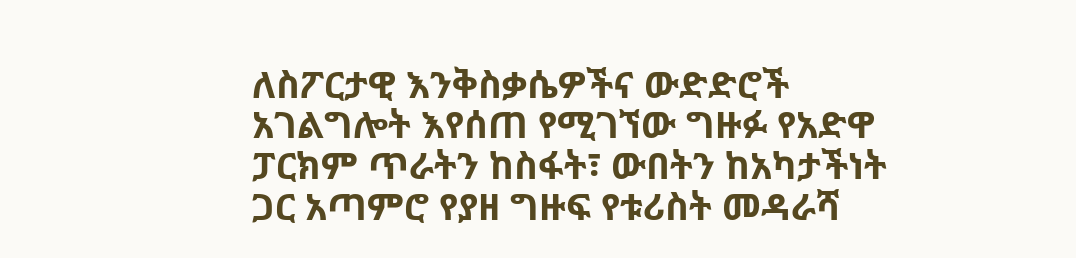ለስፖርታዊ እንቅስቃሴዎችና ውድድሮች አገልግሎት እየሰጠ የሚገኘው ግዙፉ የአድዋ ፓርክም ጥራትን ከስፋት፣ ውበትን ከአካታችነት ጋር አጣምሮ የያዘ ግዙፍ የቱሪስት መዳራሻ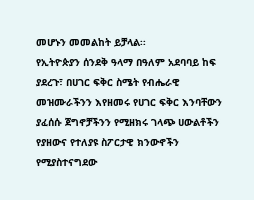መሆኑን መመልከት ይቻላል፡፡
የኢትዮጵያን ሰንደቅ ዓላማ በዓለም አደባባይ ከፍ ያደረጉ፣ በሀገር ፍቅር ስሜት የብሔራዊ መዝሙራችንን እየዘመሩ የሀገር ፍቅር እንባቸውን ያፈሰሱ ጀግኖቻችንን የሚዘክሩ ገላጭ ሀውልቶችን የያዘውና የተለያዩ ስፖርታዊ ክንውኖችን የሚያስተናግደው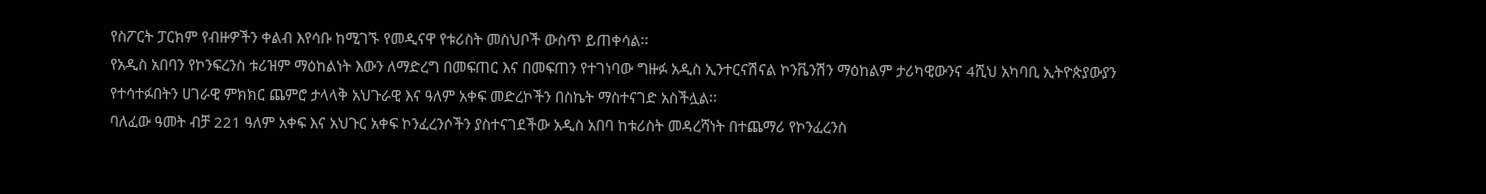የስፖርት ፓርክም የብዙዎችን ቀልብ እየሳቡ ከሚገኙ የመዲናዋ የቱሪስት መስህቦች ውስጥ ይጠቀሳል፡፡
የአዲስ አበባን የኮንፍረንስ ቱሪዝም ማዕከልነት እውን ለማድረግ በመፍጠር እና በመፍጠን የተገነባው ግዙፉ አዲስ ኢንተርናሽናል ኮንቬንሽን ማዕከልም ታሪካዊውንና 4ሺህ አካባቢ ኢትዮጵያውያን የተሳተፉበትን ሀገራዊ ምክክር ጨምሮ ታላላቅ አህጉራዊ እና ዓለም አቀፍ መድረኮችን በስኬት ማስተናገድ አስችሏል፡፡
ባለፈው ዓመት ብቻ 221 ዓለም አቀፍ እና አህጉር አቀፍ ኮንፈረንሶችን ያስተናገደችው አዲስ አበባ ከቱሪስት መዳረሻነት በተጨማሪ የኮንፈረንስ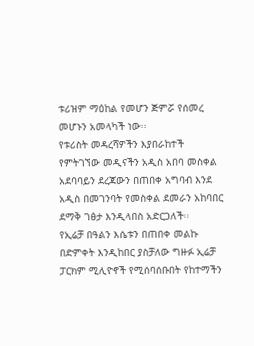ቱሪዝም ማዕከል የመሆን ጅምሯ የሰመረ መሆኑን አመላካች ነው፡፡
የቱሪስት መዳረሻዎችን እያበራከተች የምትገኘው መዲናችን አዲስ አበባ መስቀል አደባባይን ደረጃውን በጠበቀ አግባብ እንደ አዲስ በመገንባት የመስቀል ደመራን አከባበር ደማቅ ገፅታ እንዲላበስ አድርጋለች፡፡
የኢሬቻ በዓልን እሴቱን በጠበቀ መልኩ በድምቀት እንዲከበር ያስቻለው ግዙፉ ኢሬቻ ፓርክም ሚሊዮኖች የሚሰባሰቡበት የከተማችን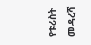የቱሪስት መዳረሻ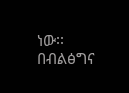ነው፡፡
በብልፅግና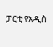ፓርቲ የአዲስ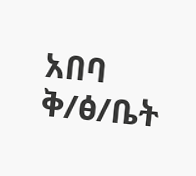አበባ ቅ/ፅ/ቤት